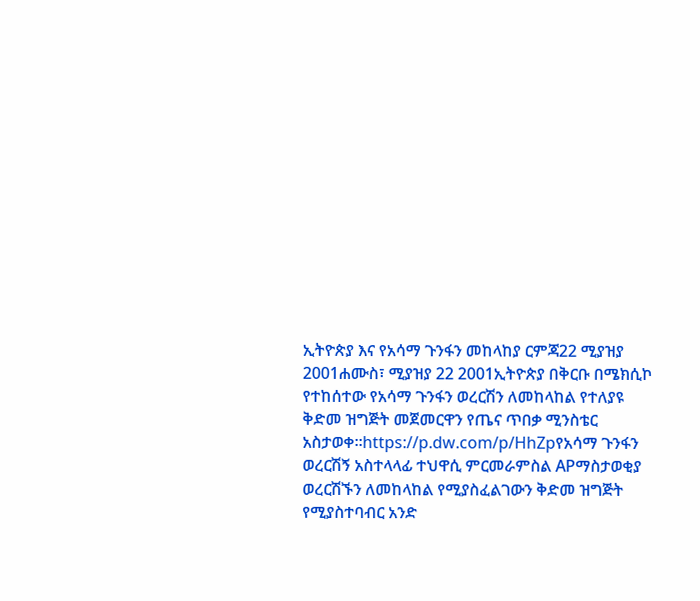ኢትዮጵያ እና የአሳማ ጉንፋን መከላከያ ርምጃ22 ሚያዝያ 2001ሐሙስ፣ ሚያዝያ 22 2001ኢትዮጵያ በቅርቡ በሜክሲኮ የተከሰተው የአሳማ ጉንፋን ወረርሽን ለመከላከል የተለያዩ ቅድመ ዝግጅት መጀመርዋን የጤና ጥበቃ ሚንስቴር አስታወቀ።https://p.dw.com/p/HhZpየአሳማ ጉንፋን ወረርሽኝ አስተላላፊ ተህዋሲ ምርመራምስል APማስታወቂያ ወረርሽኙን ለመከላከል የሚያስፈልገውን ቅድመ ዝግጅት የሚያስተባብር አንድ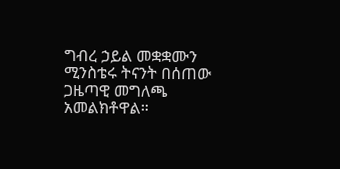ግብረ ኃይል መቋቋሙን ሚንስቴሩ ትናንት በሰጠው ጋዜጣዊ መግለጫ አመልክቶዋል።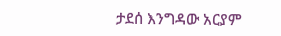ታደሰ እንግዳው አርያም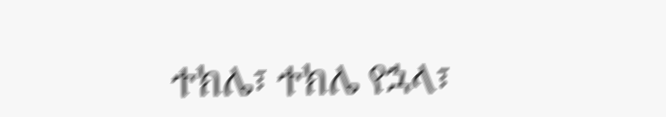ተክሌ፣ ተክሌ የኋላ፣